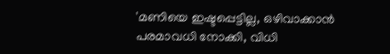'മണിയെ ഇഷ്ടപ്പെട്ടില്ല, ഒഴിവാക്കാൻ പരമാവധി നോക്കി, വിധി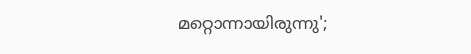മറ്റൊന്നായിരുന്നു';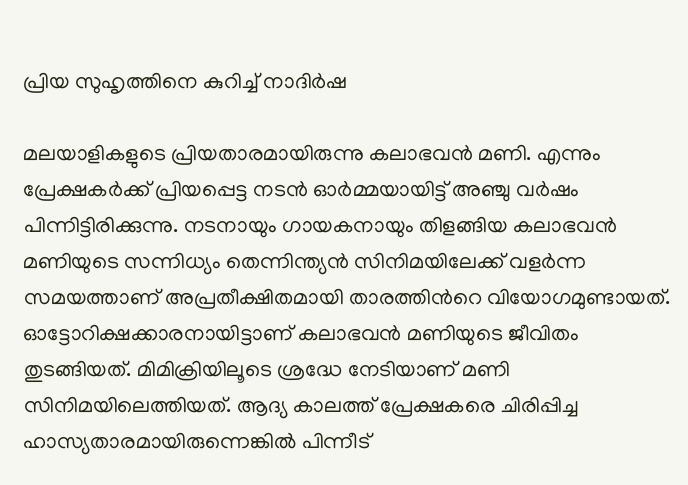പ്രിയ സുഹൃത്തിനെ കുറിച്ച് നാദിർഷ

മലയാളികളുടെ പ്രിയതാരമായിരുന്നു കലാഭവൻ മണി. എന്നും പ്രേക്ഷകർക്ക് പ്രിയപ്പെട്ട നടൻ ഓർമ്മയായിട്ട് അഞ്ചു വർഷം പിന്നിട്ടിരിക്കുന്നു. നടനായും ഗായകനായും തിളങ്ങിയ കലാഭവൻ മണിയുടെ സന്നിധ്യം തെന്നിന്ത്യൻ സിനിമയിലേക്ക് വളർന്ന സമയത്താണ് അപ്രതീക്ഷിതമായി താരത്തിൻറെ വിയോഗമുണ്ടായത്. ഓട്ടോറിക്ഷക്കാരനായിട്ടാണ് കലാഭവൻ മണിയുടെ ജീവിതം തുടങ്ങിയത്. മിമിക്രിയിലൂടെ ശ്രദ്ധേ നേടിയാണ് മണി സിനിമയിലെത്തിയത്. ആദ്യ കാലത്ത് പ്രേക്ഷകരെ ചിരിപ്പിച്ച ഹാസ്യതാരമായിരുന്നെങ്കിൽ പിന്നീട്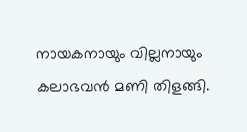നായകനായും വില്ലനായും കലാഭവൻ മണി തിളങ്ങി.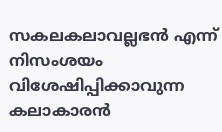സകലകലാവല്ലഭൻ എന്ന് നിസംശയം വിശേഷിപ്പിക്കാവുന്ന കലാകാരൻ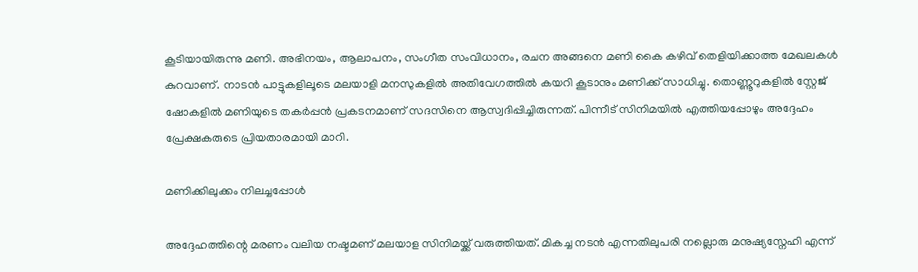കൂടിയായിരുന്നു മണി. അഭിനയം, ആലാപനം, സംഗീത സംവിധാനം, രചന അങ്ങനെ മണി കൈ കഴിവ് തെളിയിക്കാത്ത മേഖലകൾ കുറവാണ്. നാടൻ പാട്ടുകളിലൂടെ മലയാളി മനസുകളിൽ അതിവേഗത്തിൽ കയറി കൂടാനും മണിക്ക് സാധിച്ചു. തൊണ്ണൂറുകളിൽ സ്റ്റേജ് ഷോകളിൽ മണിയുടെ തകർപ്പൻ പ്രകടനമാണ് സദസിനെ ആസ്വദിപ്പിച്ചിരുന്നത്. പിന്നീട് സിനിമയിൽ എത്തിയപ്പോഴും അദ്ദേഹം പ്രേക്ഷകരുടെ പ്രിയതാരമായി മാറി.

മണിക്കിലുക്കം നിലച്ചപ്പോൾ

അദ്ദേഹത്തിന്റെ മരണം വലിയ നഷ്ടമണ് മലയാള സിനിമയ്ക്ക് വരുത്തിയത്. മികച്ച നടൻ എന്നതിലുപരി നല്ലൊരു മനുഷ്യസ്നേഹി എന്ന്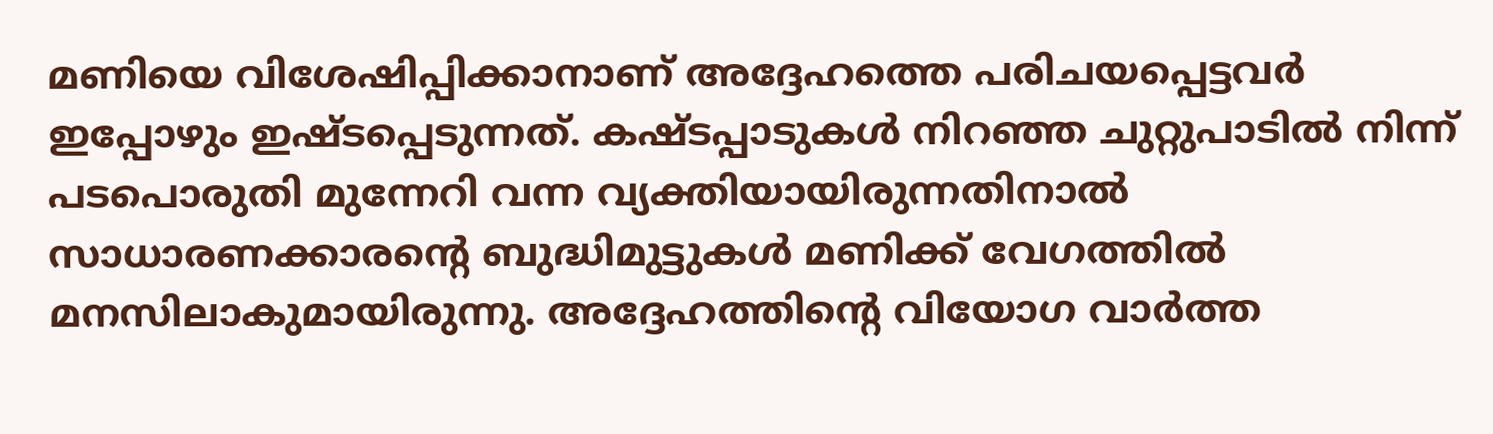മണിയെ വിശേഷിപ്പിക്കാനാണ് അദ്ദേഹത്തെ പരിചയപ്പെട്ടവർ ഇപ്പോഴും ഇഷ്ടപ്പെടുന്നത്. കഷ്ടപ്പാടുകൾ നിറഞ്ഞ ചുറ്റുപാടിൽ നിന്ന് പടപൊരുതി മുന്നേറി വന്ന വ്യക്തിയായിരുന്നതിനാൽ സാധാരണക്കാരന്റെ ബുദ്ധിമുട്ടുകൾ മണിക്ക് വേഗത്തിൽ മനസിലാകുമായിരുന്നു. അദ്ദേഹത്തിന്റെ വിയോഗ വാർത്ത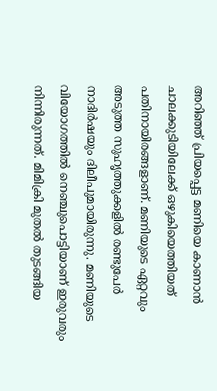അറിഞ്ഞ് പ്രിയപ്പെട്ട മണിയെ കാണാൻ ചാലക്കുടിയിലേക്ക് ഒഴുകിയെത്തിയത് പതിനായിരങ്ങളാണ്. മണിയുടെ ഏറ്റവും അടുത്ത സുഹൃത്തുക്കളിൽ രണ്ടുപേർ നാദിർഷയും ദിലീപുമായിരുന്നു. മണിയുടെ വിയോഗത്തിൽ നെഞ്ചുപൊട്ടിയാണ് ഇരുവരും നിന്നിരുന്നത്. മിമിക്രി മുതൽ തുടങ്ങിയ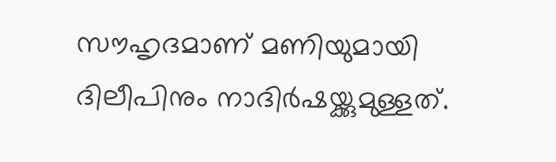സൗഹൃദമാണ് മണിയുമായി ദിലീപിനും നാദിർഷയ്ക്കുമുള്ളത്.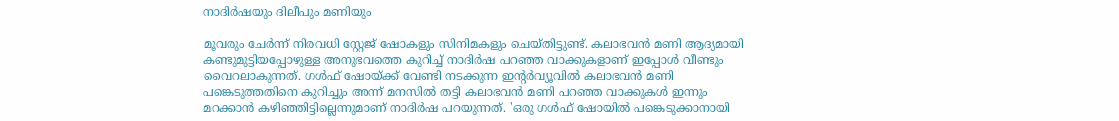നാദിർഷയും ദിലീപും മണിയും

മൂവരും ചേർന്ന് നിരവധി സ്റ്റേജ് ഷോകളും സിനിമകളും ചെയ്തിട്ടുണ്ട്. കലാഭവൻ മണി ആദ്യമായി കണ്ടുമുട്ടിയപ്പോഴുള്ള അനുഭവത്തെ കുറിച്ച് നാദിർഷ പറഞ്ഞ വാക്കുകളാണ് ഇപ്പോൾ വീണ്ടും വൈറലാകുന്നത്. ഗൾഫ് ഷോയ്ക്ക് വേണ്ടി നടക്കുന്ന ഇന്റർവ്യൂവിൽ കലാഭവൻ മണി പങ്കെടുത്തതിനെ കുറിച്ചും അന്ന് മനസിൽ തട്ടി കലാഭവൻ മണി പറഞ്ഞ വാക്കുകൾ ഇന്നും മറക്കാൻ കഴിഞ്ഞിട്ടില്ലെന്നുമാണ് നാദിർഷ പറയുന്നത്. 'ഒരു ഗൾഫ് ഷോയിൽ പങ്കെടുക്കാനായി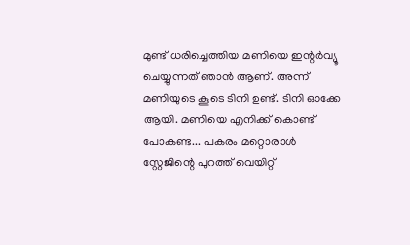മുണ്ട് ധരിച്ചെത്തിയ മണിയെ ഇന്റർവ്യൂ ചെയ്യുന്നത് ഞാൻ ആണ്. അന്ന് മണിയുടെ കൂടെ ടിനി ഉണ്ട്. ടിനി ഓക്കേ ആയി. മണിയെ എനിക്ക് കൊണ്ട് പോകണ്ട... പകരം മറ്റൊരാൾ സ്റ്റേജിന്റെ പുറത്ത് വെയിറ്റ്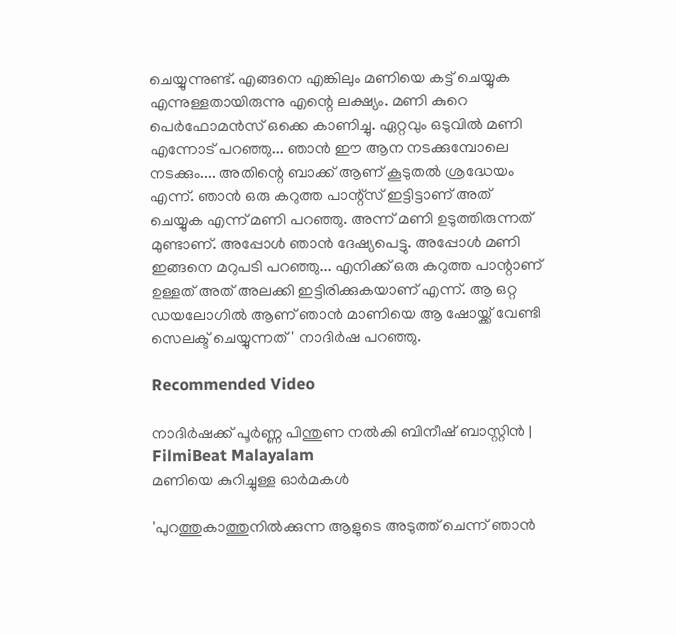ചെയ്യുന്നുണ്ട്. എങ്ങനെ എങ്കിലും മണിയെ കട്ട് ചെയ്യുക എന്നുള്ളതായിരുന്നു എന്റെ ലക്ഷ്യം. മണി കുറെ പെർഫോമൻസ് ഒക്കെ കാണിച്ചു. ഏറ്റവും ഒടുവിൽ മണി എന്നോട് പറഞ്ഞു... ഞാൻ ഈ ആന നടക്കുമ്പോലെ നടക്കും.... അതിന്റെ ബാക്ക് ആണ് കൂടുതൽ ശ്രദ്ധേയം എന്ന്. ഞാൻ ഒരു കറുത്ത പാന്റ്സ് ഇട്ടിട്ടാണ് അത് ചെയ്യുക എന്ന് മണി പറഞ്ഞു. അന്ന് മണി ഉടുത്തിരുന്നത് മുണ്ടാണ്. അപ്പോൾ ഞാൻ ദേഷ്യപെട്ടു. അപ്പോൾ മണി ഇങ്ങനെ മറുപടി പറഞ്ഞു... എനിക്ക് ഒരു കറുത്ത പാന്റാണ് ഉള്ളത് അത് അലക്കി ഇട്ടിരിക്കുകയാണ് എന്ന്. ആ ഒറ്റ ഡയലോഗിൽ ആണ് ഞാൻ മാണിയെ ആ ഷോയ്ക്ക് വേണ്ടി സെലക്ട് ചെയ്യുന്നത്' നാദിർഷ പറഞ്ഞു.

Recommended Video

നാദിർഷക്ക് പൂർണ്ണ പിന്തുണ നൽകി ബിനീഷ് ബാസ്റ്റിന്‍ | FilmiBeat Malayalam
മണിയെ കുറിച്ചുള്ള ഓർമകൾ

'പുറത്തുകാത്തുനിൽക്കുന്ന ആളുടെ അടുത്ത് ചെന്ന് ഞാൻ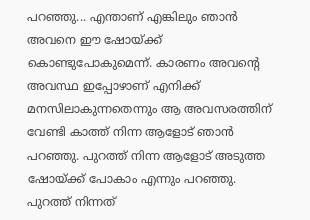പറഞ്ഞു... എന്താണ് എങ്കിലും ഞാൻ അവനെ ഈ ഷോയ്ക്ക് കൊണ്ടുപോകുമെന്ന്. കാരണം അവന്റെ അവസ്ഥ ഇപ്പോഴാണ് എനിക്ക് മനസിലാകുന്നതെന്നും ആ അവസരത്തിന് വേണ്ടി കാത്ത് നിന്ന ആളോട് ഞാൻ പറഞ്ഞു. പുറത്ത് നിന്ന ആളോട് അടുത്ത ഷോയ്ക്ക് പോകാം എന്നും പറഞ്ഞു. പുറത്ത് നിന്നത്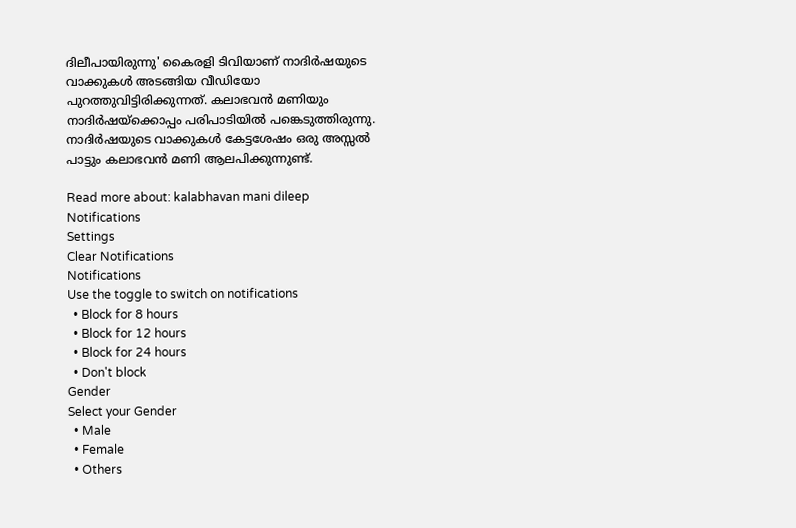ദിലീപായിരുന്നു' കൈരളി ടിവിയാണ് നാദിർഷയുടെ വാക്കുകൾ അടങ്ങിയ വീഡിയോ പുറത്തുവിട്ടിരിക്കുന്നത്. കലാഭവൻ മണിയും നാദിർഷയ്ക്കൊപ്പം പരിപാടിയിൽ പങ്കെടുത്തിരുന്നു. നാദിർഷയുടെ വാക്കുകൾ കേട്ടശേഷം ഒരു അസ്സൽ പാട്ടും കലാഭവൻ മണി ആലപിക്കുന്നുണ്ട്.

Read more about: kalabhavan mani dileep
Notifications
Settings
Clear Notifications
Notifications
Use the toggle to switch on notifications
  • Block for 8 hours
  • Block for 12 hours
  • Block for 24 hours
  • Don't block
Gender
Select your Gender
  • Male
  • Female
  • Others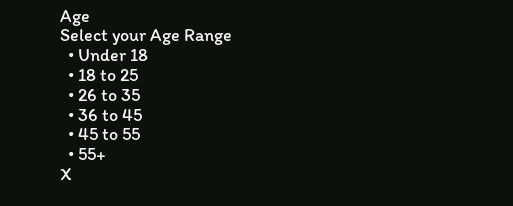Age
Select your Age Range
  • Under 18
  • 18 to 25
  • 26 to 35
  • 36 to 45
  • 45 to 55
  • 55+
X